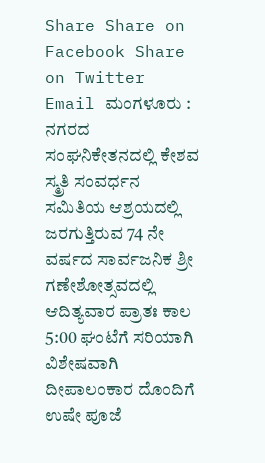Share Share on Facebook Share on Twitter Email ಮಂಗಳೂರು : ನಗರದ ಸಂಘನಿಕೇತನದಲ್ಲಿ ಕೇಶವ ಸ್ಮ್ರತಿ ಸಂವರ್ಧನ ಸಮಿತಿಯ ಆಶ್ರಯದಲ್ಲಿ ಜರಗುತ್ತಿರುವ 74 ನೇ ವರ್ಷದ ಸಾರ್ವಜನಿಕ ಶ್ರೀ ಗಣೇಶೋತ್ಸವದಲ್ಲಿ ಆದಿತ್ಯವಾರ ಪ್ರಾತಃ ಕಾಲ 5:00 ಘಂಟೆಗೆ ಸರಿಯಾಗಿ ವಿಶೇಷವಾಗಿ ದೀಪಾಲಂಕಾರ ದೊಂದಿಗೆ ಉಷೇ ಪೂಜೆ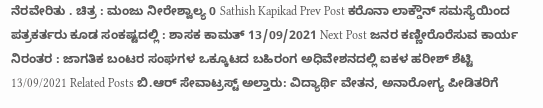ನೆರವೇರಿತು . ಚಿತ್ರ : ಮಂಜು ನೀರೇಶ್ವಾಲ್ಯ 0 Sathish Kapikad Prev Post ಕರೊನಾ ಲಾಕ್ಡೌನ್ ಸಮಸ್ಯೆಯಿಂದ ಪತ್ರಕರ್ತರು ಕೂಡ ಸಂಕಷ್ಟದಲ್ಲಿ : ಶಾಸಕ ಕಾಮತ್ 13/09/2021 Next Post ಜನರ ಕಣ್ಣೀರೊರೆಸುವ ಕಾರ್ಯ ನಿರಂತರ : ಜಾಗತಿಕ ಬಂಟರ ಸಂಘಗಳ ಒಕ್ಕೂಟದ ಬಹಿರಂಗ ಅಧಿವೇಶನದಲ್ಲಿ ಐಕಳ ಹರೀಶ್ ಶೆಟ್ಟಿ 13/09/2021 Related Posts ಬಿ.ಆರ್ ಸೇವಾಟ್ರಸ್ಟ್ ಅಲ್ತಾರು: ವಿದ್ಯಾರ್ಥಿ ವೇತನ, ಅನಾರೋಗ್ಯ ಪೀಡಿತರಿಗೆ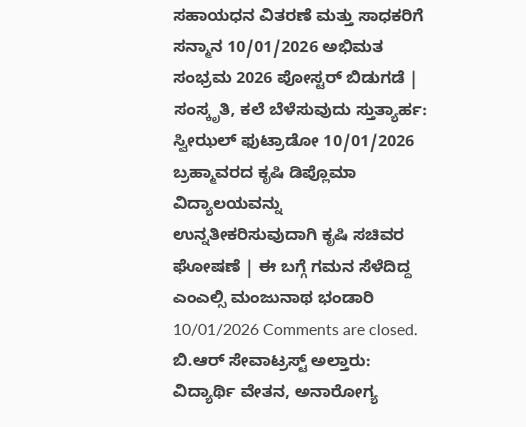ಸಹಾಯಧನ ವಿತರಣೆ ಮತ್ತು ಸಾಧಕರಿಗೆ ಸನ್ಮಾನ 10/01/2026 ಅಭಿಮತ ಸಂಭ್ರಮ 2026 ಪೋಸ್ಟರ್ ಬಿಡುಗಡೆ | ಸಂಸ್ಕೃತಿ, ಕಲೆ ಬೆಳೆಸುವುದು ಸ್ತುತ್ಯಾರ್ಹ: ಸ್ವೀಝಲ್ ಫುಟ್ರಾಡೋ 10/01/2026 ಬ್ರಹ್ಮಾವರದ ಕೃಷಿ ಡಿಪ್ಲೊಮಾ ವಿದ್ಯಾಲಯವನ್ನು ಉನ್ನತೀಕರಿಸುವುದಾಗಿ ಕೃಷಿ ಸಚಿವರ ಘೋಷಣೆ | ಈ ಬಗ್ಗೆ ಗಮನ ಸೆಳೆದಿದ್ದ ಎಂಎಲ್ಸಿ ಮಂಜುನಾಥ ಭಂಡಾರಿ 10/01/2026 Comments are closed.
ಬಿ.ಆರ್ ಸೇವಾಟ್ರಸ್ಟ್ ಅಲ್ತಾರು: ವಿದ್ಯಾರ್ಥಿ ವೇತನ, ಅನಾರೋಗ್ಯ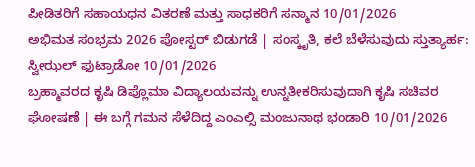ಪೀಡಿತರಿಗೆ ಸಹಾಯಧನ ವಿತರಣೆ ಮತ್ತು ಸಾಧಕರಿಗೆ ಸನ್ಮಾನ 10/01/2026
ಅಭಿಮತ ಸಂಭ್ರಮ 2026 ಪೋಸ್ಟರ್ ಬಿಡುಗಡೆ | ಸಂಸ್ಕೃತಿ, ಕಲೆ ಬೆಳೆಸುವುದು ಸ್ತುತ್ಯಾರ್ಹ: ಸ್ವೀಝಲ್ ಫುಟ್ರಾಡೋ 10/01/2026
ಬ್ರಹ್ಮಾವರದ ಕೃಷಿ ಡಿಪ್ಲೊಮಾ ವಿದ್ಯಾಲಯವನ್ನು ಉನ್ನತೀಕರಿಸುವುದಾಗಿ ಕೃಷಿ ಸಚಿವರ ಘೋಷಣೆ | ಈ ಬಗ್ಗೆ ಗಮನ ಸೆಳೆದಿದ್ದ ಎಂಎಲ್ಸಿ ಮಂಜುನಾಥ ಭಂಡಾರಿ 10/01/2026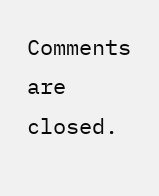Comments are closed.